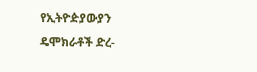የኢትዮዽያውያን ዴሞክራቶች ድረ-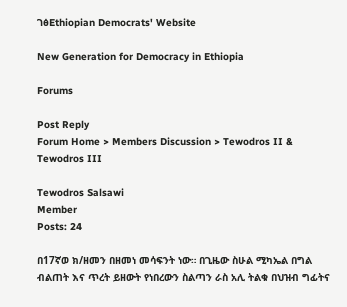ገፅEthiopian Democrats' Website

New Generation for Democracy in Ethiopia

Forums

Post Reply
Forum Home > Members Discussion > Tewodros II & Tewodros III

Tewodros Salsawi
Member
Posts: 24

በ17ኛወ ክ/ዘመን በዘመነ መሳፍንት ነው። በጊዜው ስሁል ሚካኤል በግል ብልጠት እና ጥረት ይዘውት የነበረውን ስልጣን ራስ አሊ ትልቁ በህዝብ ግፊትና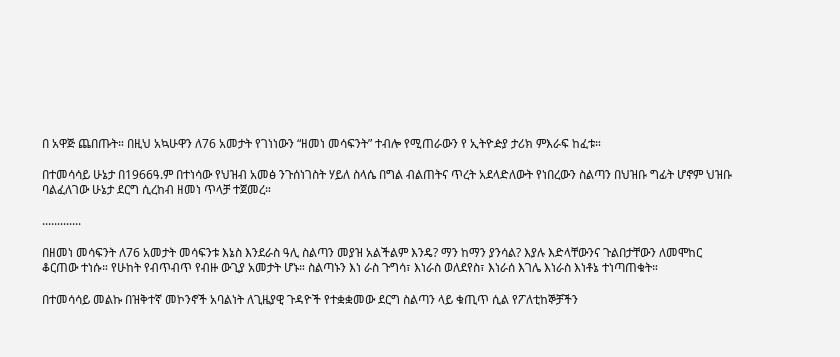በ አዋጅ ጨበጡት። በዚህ አኳሁዋን ለ76 አመታት የገነነውን “ዘመነ መሳፍንት” ተብሎ የሚጠራውን የ ኢትዮዽያ ታሪክ ምእራፍ ከፈቱ።

በተመሳሳይ ሁኔታ በ1966ዓ.ም በተነሳው የህዝብ አመፅ ንጉሰነገስት ሃይለ ስላሴ በግል ብልጠትና ጥረት አደላድለውት የነበረውን ስልጣን በህዝቡ ግፊት ሆኖም ህዝቡ ባልፈለገው ሁኔታ ደርግ ሲረከብ ዘመነ ጥላቻ ተጀመረ።

.............

በዘመነ መሳፍንት ለ76 አመታት መሳፍንቱ እኔስ እንደራስ ዓሊ ስልጣን መያዝ አልችልም እንዴ? ማን ከማን ያንሳል? እያሉ እድላቸውንና ጉልበታቸውን ለመሞከር ቆርጠው ተነሱ። የሁከት የብጥብጥ የብዙ ውጊያ አመታት ሆኑ። ስልጣኑን እነ ራስ ጉግሳ፣ እነራስ ወለደየስ፣ እነራሰ እገሌ እነራስ እነቶኔ ተነጣጠቁት።

በተመሳሳይ መልኩ በዝቅተኛ መኮንኖች አባልነት ለጊዜያዊ ጉዳዮች የተቋቋመው ደርግ ስልጣን ላይ ቁጢጥ ሲል የፖለቲከኞቻችን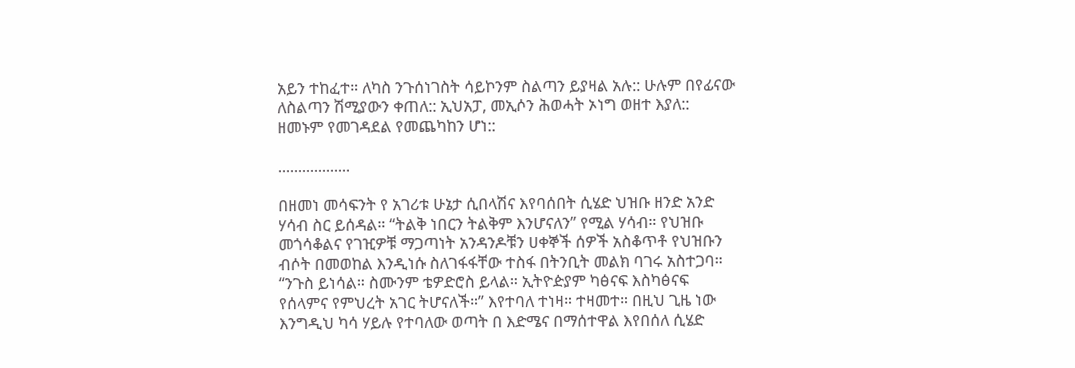አይን ተከፈተ። ለካስ ንጉሰነገስት ሳይኮንም ስልጣን ይያዛል አሉ:: ሁሉም በየፊናው ለስልጣን ሽሚያውን ቀጠለ:: ኢህአፓ, መኢሶን ሕወሓት ኦነግ ወዘተ እያለ:: ዘመኑም የመገዳደል የመጨካከን ሆነ::

..................

በዘመነ መሳፍንት የ አገሪቱ ሁኔታ ሲበላሽና እየባሰበት ሲሄድ ህዝቡ ዘንድ አንድ ሃሳብ ስር ይሰዳል። “ትልቅ ነበርን ትልቅም እንሆናለን” የሚል ሃሳብ። የህዝቡ መጎሳቆልና የገዢዎቹ ማጋጣነት አንዳንዶቹን ሀቀኞች ሰዎች አስቆጥቶ የህዝቡን ብሶት በመወከል እንዲነሱ ስለገፋፋቸው ተስፋ በትንቢት መልክ ባገሩ አስተጋባ። “ንጉስ ይነሳል። ስሙንም ቴዎድሮስ ይላል። ኢትዮዽያም ካፅናፍ እስካፅናፍ የሰላምና የምህረት አገር ትሆናለች።” እየተባለ ተነዛ። ተዛመተ። በዚህ ጊዜ ነው እንግዲህ ካሳ ሃይሉ የተባለው ወጣት በ እድሜና በማሰተዋል እየበሰለ ሲሄድ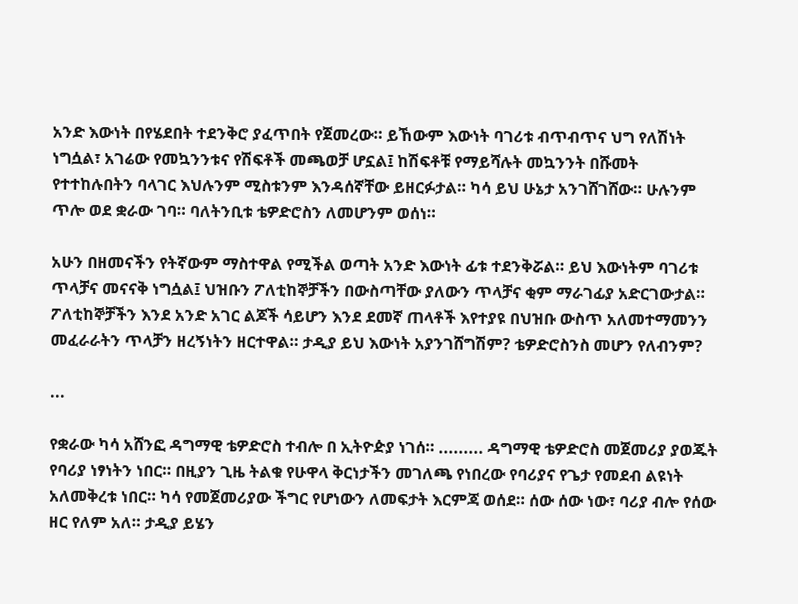አንድ እውነት በየሄደበት ተደንቅሮ ያፈጥበት የጀመረው። ይኸውም እውነት ባገሪቱ ብጥብጥና ህግ የለሽነት ነግሷል፣ አገሬው የመኳንንቱና የሽፍቶች መጫወቻ ሆኗል፤ ከሽፍቶቹ የማይሻሉት መኳንንት በሹመት የተተከሉበትን ባላገር እህሉንም ሚስቱንም እንዳሰኛቸው ይዘርፉታል። ካሳ ይህ ሁኔታ አንገሸገሸው። ሁሉንም ጥሎ ወደ ቋራው ገባ። ባለትንቢቱ ቴዎድሮስን ለመሆንም ወሰነ።

አሁን በዘመናችን የትኛውም ማስተዋል የሚችል ወጣት አንድ እውነት ፊቱ ተደንቅሯል። ይህ እውነትም ባገሪቱ ጥላቻና መናናቅ ነግሷል፤ ህዝቡን ፖለቲከኞቻችን በውስጣቸው ያለውን ጥላቻና ቂም ማራገፊያ አድርገውታል። ፖለቲከኞቻችን እንደ አንድ አገር ልጆች ሳይሆን እንደ ደመኛ ጠላቶች እየተያዩ በህዝቡ ውስጥ አለመተማመንን መፈራራትን ጥላቻን ዘረኝነትን ዘርተዋል። ታዲያ ይህ እውነት አያንገሸግሽም? ቴዎድሮስንስ መሆን የለብንም?

...

የቋራው ካሳ አሸንፎ ዳግማዊ ቴዎድሮስ ተብሎ በ ኢትዮዽያ ነገሰ። ......... ዳግማዊ ቴዎድሮስ መጀመሪያ ያወጁት የባሪያ ነፃነትን ነበር። በዚያን ጊዜ ትልቁ የሁዋላ ቅርነታችን መገለጫ የነበረው የባሪያና የጌታ የመደብ ልዩነት አለመቅረቱ ነበር። ካሳ የመጀመሪያው ችግር የሆነውን ለመፍታት እርምጃ ወሰደ። ሰው ሰው ነው፣ ባሪያ ብሎ የሰው ዘር የለም አለ። ታዲያ ይሄን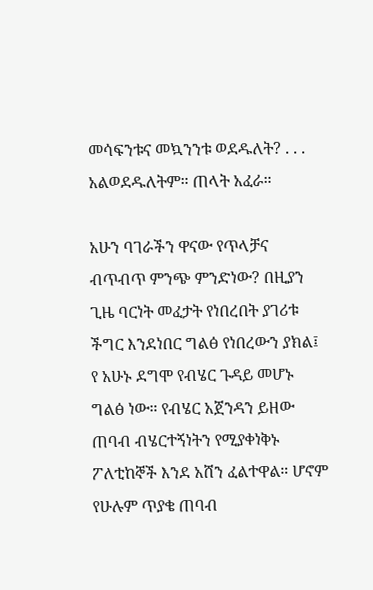መሳፍንቱና መኳንንቱ ወደዱለት? . . . አልወደዱለትም። ጠላት አፈራ።

አሁን ባገራችን ዋናው የጥላቻና ብጥብጥ ምንጭ ምንድነው? በዚያን ጊዜ ባርነት መፈታት የነበረበት ያገሪቱ ችግር እንደነበር ግልፅ የነበረውን ያክል፤ የ አሁኑ ደግሞ የብሄር ጉዳይ መሆኑ ግልፅ ነው። የብሄር አጀንዳን ይዘው ጠባብ ብሄርተኝነትን የሚያቀነቅኑ ፖለቲከኞች እንደ አሸን ፈልተዋል። ሆኖም የሁሉም ጥያቄ ጠባብ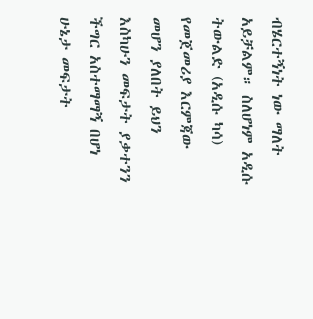ብሄርተኝነት ነው ማለት አይቻልም። ስለሆነም አዲሱ ትውልድ (አዲሱ ካሳ) የመጀመሪያ እርምጃው መሆን ያለበት ይህን እስካሁን መፍታት ያቃተንን ችግር አስተማማኝ በሆነ ሁኔታ መፍታት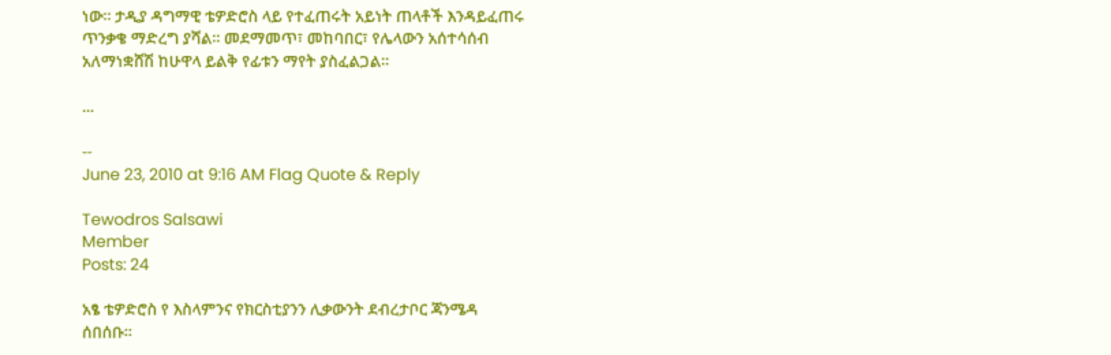ነው። ታዲያ ዳግማዊ ቴዎድሮስ ላይ የተፈጠሩት አይነት ጠላቶች እንዳይፈጠሩ ጥንቃቄ ማድረግ ያሻል። መደማመጥ፣ መከባበር፣ የሌላውን አሰተሳሰብ አለማነቋሸሽ ከሁዋላ ይልቅ የፊቱን ማየት ያስፈልጋል።

...

--
June 23, 2010 at 9:16 AM Flag Quote & Reply

Tewodros Salsawi
Member
Posts: 24

አፄ ቴዎድሮስ የ እስላምንና የክርስቲያንን ሊቃውንት ደብረታቦር ጃንሜዳ ሰበሰቡ።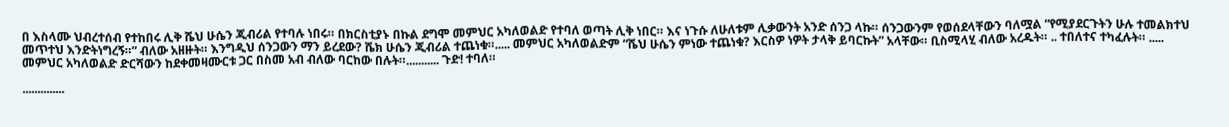በ እስላሙ ህብረተሰብ የተከበሩ ሊቅ ሼህ ሁሴን ጂብሪል የተባሉ ነበሩ። በክርስቲያኑ በኩል ደግሞ መምህር አካለወልድ የተባለ ወጣት ሊቅ ነበር። እና ነጉሱ ለሁለቱም ሊቃውንት አንድ ሰንጋ ላኩ። ሰንጋውንም የወሰደላቸውን ባለሟል “የሚያደርጉትን ሁሉ ተመልክተህ መጥተህ እንድትነግረኝ።” ብለው አዘዙት። እንግዲህ ሰንጋውን ማን ይረደው? ሼክ ሁሴን ጂብሪል ተጨነቁ።..... መምህር አካለወልድም “ሼህ ሁሴን ምነው ተጨነቁ? እርስዎ ነዎት ታላቅ ይባርኩት” አላቸው። ቢስሚላሂ ብለው አረዱት። .. ተበለተና ተካፈሉት። ..... መምህር አካለወልድ ድርሻውን ከደቀመዛሙርቱ ጋር በስመ አብ ብለው ባርከው በሉት።........... ጉድ! ተባለ።

..............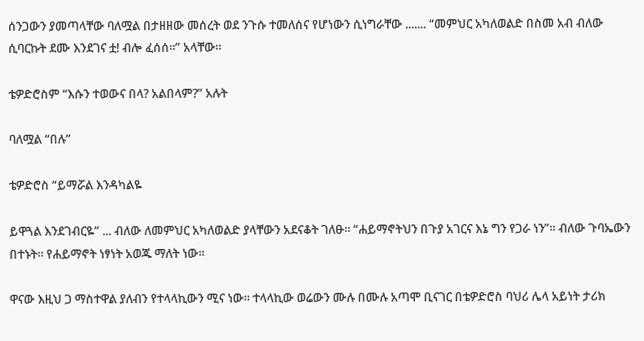ሰንጋውን ያመጣላቸው ባለሟል በታዘዘው መሰረት ወደ ንጉሱ ተመለሰና የሆነውን ሲነግራቸው ....... “መምህር አካለወልድ በስመ አብ ብለው ሲባርኩት ደሙ እንደገና ቷ! ብሎ ፈሰሰ።” አላቸው።

ቴዎድሮስም “እሱን ተወውና በላ? አልበላም?” አሉት

ባለሟል “በሉ”

ቴዎድሮስ “ይማሯል እንዳካልዬ

ይዋጓል እንደገብርዬ” ... ብለው ለመምህር አካለወልድ ያላቸውን አደናቆት ገለፁ። “ሐይማኖትህን በጉያ አገርና እኔ ግን የጋራ ነን”። ብለው ጉባኤውን በተኑት። የሐይማኖት ነፃነት አወጁ ማለት ነው።

ዋናው እዚህ ጋ ማስተዋል ያለብን የተላላኪውን ሚና ነው። ተላላኪው ወሬውን ሙሉ በሙሉ አጣሞ ቢናገር በቴዎድሮስ ባህሪ ሌላ አይነት ታሪክ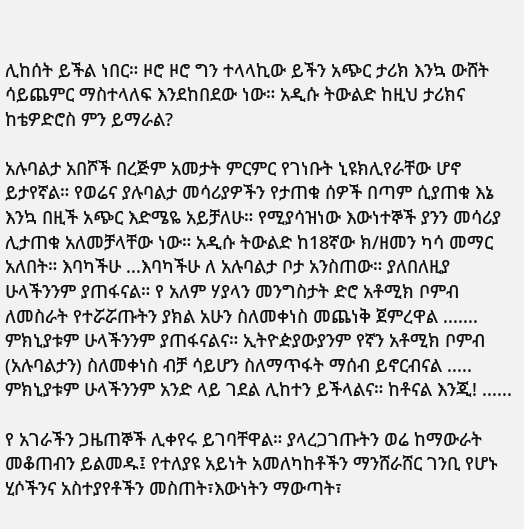ሊከሰት ይችል ነበር። ዞሮ ዞሮ ግን ተላላኪው ይችን አጭር ታሪክ እንኳ ውሸት ሳይጨምር ማስተላለፍ እንደከበደው ነው። አዲሱ ትውልድ ከዚህ ታሪክና ከቴዎድሮስ ምን ይማራል?

አሉባልታ አበሾች በረጅም አመታት ምርምር የገነቡት ኒዩክሊየራቸው ሆኖ ይታየኛል። የወሬና ያሉባልታ መሳሪያዎችን የታጠቁ ሰዎች በጣም ሲያጠቁ እኔ እንኳ በዚች አጭር እድሜዬ አይቻለሁ። የሚያሳዝነው እውነተኞች ያንን መሳሪያ ሊታጠቁ አለመቻላቸው ነው። አዲሱ ትውልድ ከ18ኛው ክ/ዘመን ካሳ መማር አለበት። እባካችሁ ...እባካችሁ ለ አሉባልታ ቦታ አንስጠው። ያለበለዚያ ሁላችንንም ያጠፋናል። የ አለም ሃያላን መንግስታት ድሮ አቶሚክ ቦምብ ለመስራት የተሯሯጡትን ያክል አሁን ስለመቀነስ መጨነቅ ጀምረዋል ....... ምክኒያቱም ሁላችንንም ያጠፋናልና። ኢትዮዽያውያንም የኛን አቶሚክ ቦምብ (አሉባልታን) ስለመቀነስ ብቻ ሳይሆን ስለማጥፋት ማሰብ ይኖርብናል ..... ምክኒያቱም ሁላችንንም አንድ ላይ ገደል ሊከተን ይችላልና። ከቶናል እንጂ! ......

የ አገራችን ጋዜጠኞች ሊቀየሩ ይገባቸዋል። ያላረጋገጡትን ወሬ ከማውራት መቆጠብን ይልመዱ፤ የተለያዩ አይነት አመለካከቶችን ማንሸራሸር ገንቢ የሆኑ ሂሶችንና አስተያየቶችን መስጠት፣እውነትን ማውጣት፣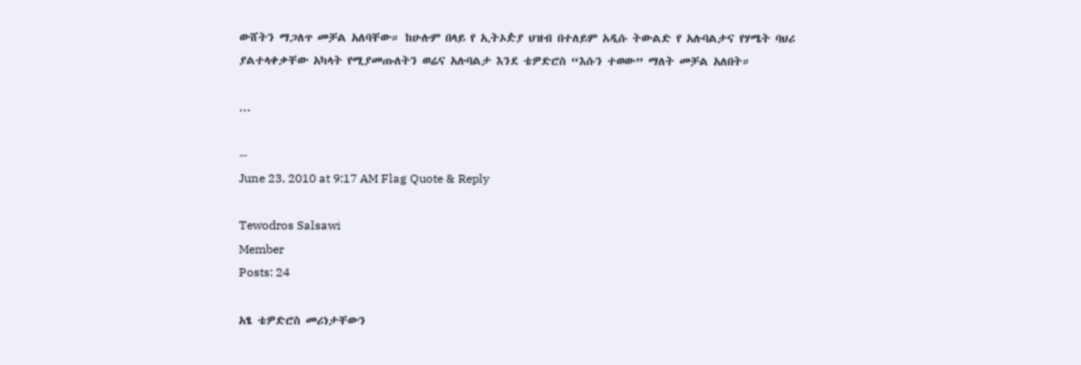ውሸትን ማጋለጥ መቻል አለባቸው። ከሁሉም በላይ የ ኢትኦዽያ ህዝብ በተለይም አዲሱ ትውልድ የ አሉባልታና የሃሜት ባህሪ ያልተላቀቃቸው አካላት የሚያመጡለትን ወሬና አሉባልታ እንደ ቴዎድሮስ “እሱን ተወው” ማለት መቻል አለበት።

...

--
June 23, 2010 at 9:17 AM Flag Quote & Reply

Tewodros Salsawi
Member
Posts: 24

አፄ ቴዎድሮስ መሪነታቸውን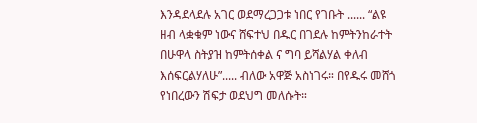እንዳደላደሉ አገር ወደማረጋጋቱ ነበር የገቡት ...... “ልዩ ዘብ ላቋቁም ነውና ሸፍተህ በዱር በገደሉ ከምትንከራተት በሁዋላ ስትያዝ ከምትሰቀል ና ግባ ይሻልሃል ቀለብ እሰፍርልሃለሁ”..... ብለው አዋጅ አስነገሩ። በየዱሩ መሸጎ የነበረውን ሽፍታ ወደህግ መለሱት።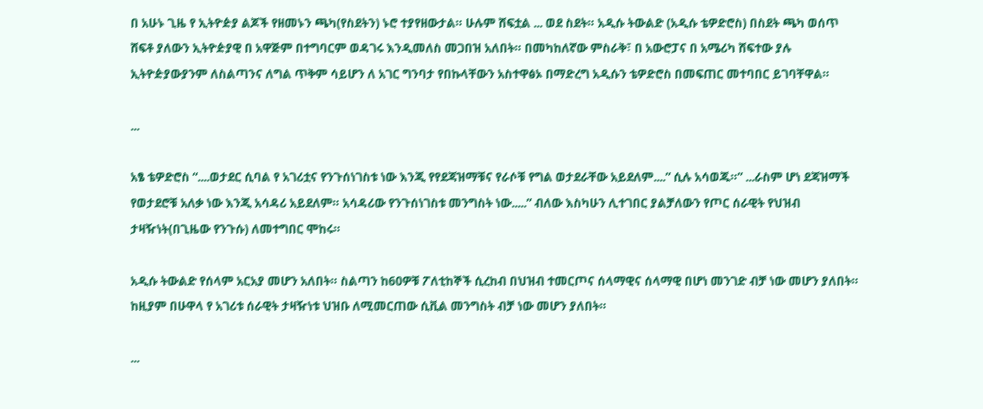በ አሁኑ ጊዜ የ ኢትዮዽያ ልጆች የዘመኑን ጫካ(የስደትን) ኑሮ ተያየዘውታል። ሁሉም ሸፍቷል ... ወደ ስደት። አዲሱ ትውልድ (አዲሱ ቴዎድሮስ) በስደት ጫካ ወሰጥ ሸፍቶ ያለውን ኢትዮዽያዊ በ አዋጅም በተግባርም ወዳገሩ እንዲመለስ መጋበዝ አለበት። በመካከለኛው ምስራቅ፣ በ አውሮፓና በ አሜሪካ ሸፍተው ያሉ ኢትዮዽያውያንም ለስልጣንና ለግል ጥቅም ሳይሆን ለ አገር ግንባታ የበኩላቸውን አስተዋፅኦ በማድረግ አዲሱን ቴዎድሮስ በመፍጠር መተባበር ይገባቸዋል።

...

አፄ ቴዎድሮስ “....ወታደር ሲባል የ አገሪቷና የንጉሰነገስቱ ነው እንጂ የየደጃዝማቹና የራሶቹ የግል ወታደራቸው አይደለም....” ሲሉ አሳወጁ።” ...ራስም ሆነ ደጃዝማች የወታደሮቹ አለቃ ነው እንጂ አሳዳሪ አይደለም። አሳዳሪው የንጉሰነገስቱ መንግስት ነው.....” ብለው እስካሁን ሊተገበር ያልቻለውን የጦር ሰራዊት የህዝብ ታዛዥነት(በጊዜው የንጉሱ) ለመተግበር ሞከሩ።

አዲሱ ትውልድ የሰላም አርአያ መሆን አለበት። ስልጣን ከ60ዎቹ ፖለቲከኞች ሲረከብ በህዝብ ተመርጦና ሰላማዊና ሰላማዊ በሆነ መንገድ ብቻ ነው መሆን ያለበት። ከዚያም በሁዋላ የ አገሪቱ ሰራዊት ታዛዥነቱ ህዝቡ ለሚመርጠው ሲቪል መንግስት ብቻ ነው መሆን ያለበት።

...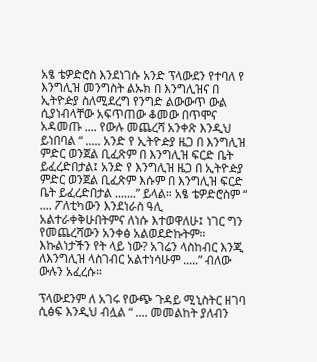አፄ ቴዎድሮስ እንደነገሱ አንድ ፕላውደን የተባለ የ እንግሊዝ መንግስት ልኡክ በ እንግሊዝና በ ኢትዮዽያ ስለሚደረግ የንግድ ልውውጥ ውል ሲያነብላቸው አፍጥጠው ቆመው በጥሞና አዳመጡ .... የውሉ መጨረሻ አንቀጽ እንዲህ ይነበባል “ ..... አንድ የ ኢትዮዽያ ዜጋ በ እንግሊዝ ምድር ወንጀል ቢፈጽም በ እንግሊዝ ፍርድ ቤት ይፈረድበታል፤ አንድ የ እንግሊዝ ዜጋ በ ኢትዮዽያ ምድር ወንጀል ቢፈጽም እሱም በ እንግሊዝ ፍርድ ቤት ይፈረድበታል .......” ይላል። አፄ ቴዎድሮስም “ .... ፖለቲካውን እንደነራስ ዓሊ አልተራቀቅሁበትምና ለነሱ እተወዋለሁ፤ ነገር ግን የመጨረሻውን አንቀፅ አልወደድኩትም። እኩልነታችን የት ላይ ነው? አገሬን ላስከብር እንጂ ለእንግሊዝ ላስገብር አልተነሳሁም .....” ብለው ውሉን አፈረሱ።

ፕላውደንም ለ አገሩ የውጭ ጉዳይ ሚኒስትር ዘገባ ሲፅፍ እንዲህ ብሏል “ .... መመልከት ያለብን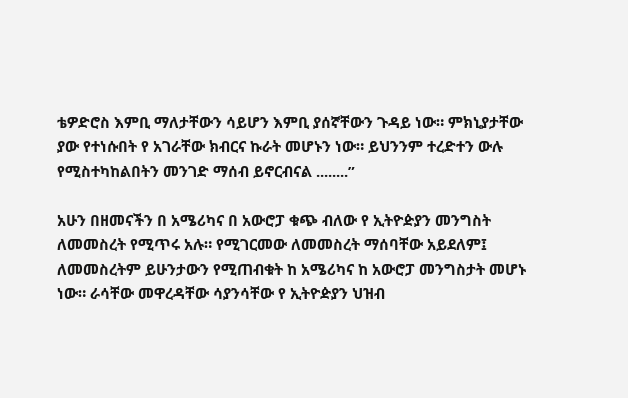ቴዎድሮስ እምቢ ማለታቸውን ሳይሆን እምቢ ያሰኛቸውን ጉዳይ ነው። ምክኒያታቸው ያው የተነሱበት የ አገራቸው ክብርና ኩራት መሆኑን ነው። ይህንንም ተረድተን ውሉ የሚስተካከልበትን መንገድ ማሰብ ይኖርብናል ........”

አሁን በዘመናችን በ አሜሪካና በ አውሮፓ ቁጭ ብለው የ ኢትዮዽያን መንግስት ለመመስረት የሚጥሩ አሉ። የሚገርመው ለመመስረት ማሰባቸው አይደለም፤ ለመመስረትም ይሁንታውን የሚጠብቁት ከ አሜሪካና ከ አውሮፓ መንግስታት መሆኑ ነው። ራሳቸው መዋረዳቸው ሳያንሳቸው የ ኢትዮዽያን ህዝብ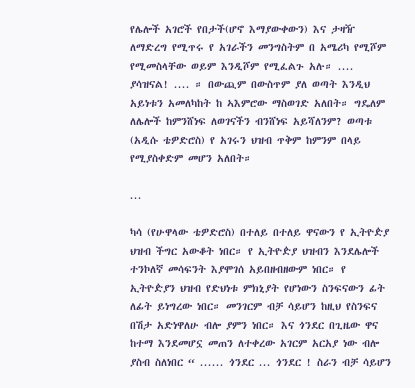የሌሎች አገሮች የበታች(ሆኖ እማያውቀውን) እና ታዛዥ ለማድረግ የሚጥሩ የ አገራችን መንግስትም በ አሜሪካ የሚሾም የሚመስላቸው ወይም እንዲሾም የሚፈልጉ አሉ። .... ያሳዝናል! .... ። በውጪም በውስጥም ያለ ወጣት እንዲህ አይነቱን አመለካከት ከ ኣእምሮው ማስወገድ አለበት። ግዴለም ለሌሎች ከምንሸነፍ ለወገናችን ብንሸነፍ አይሻለንም? ወጣቱ (አዲሱ ቴዎድሮስ) የ አገሩን ህዝብ ጥቅም ከምንም በላይ የሚያስቀድም መሆን አለበት።

...

ካሳ (የሁዋላው ቴዎድሮስ) በተለይ በተለይ ዋናውን የ ኢትዮዽያ ህዝብ ችግር አውቆት ነበር። የ ኢትዮዽያ ህዝብን እንደሌሎች ተንኮለኛ መሳፍንት እያሞገሰ አይበዘብዘውም ነበር። የ ኢትዮዽያን ህዝብ የድህነቱ ምክኒያት የሆነውን ስንፍናውን ፊት ለፊት ይነግረው ነበር። መንገርም ብቻ ሳይሆን ከዚህ የስንፍና በሽታ አድነዋለሁ ብሎ ያምን ነበር። እና ጎንደር በጊዜው ዋና ከተማ እንደመሆኗ መጠን ለተቀረው አገርም አርአያ ነው ብሎ ያስብ ስለነበር “ ...... ጎንደር ... ጎንደር ! ስራን ብቻ ሳይሆን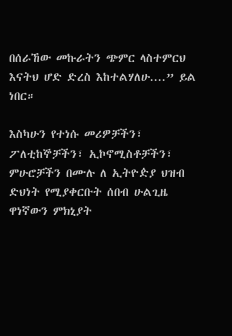በሰራኸው መኩራትን ጭምር ላስተምርህ እናትህ ሆድ ድረስ እከተልሃለሁ....” ይል ነበር።

እስካሁን የተነሱ መሪዎቻችን፣ ፖለቲከኞቻችን፣ ኢኮኖሚስቶቻችን፣ ምሁሮቻችን በሙሉ ለ ኢትዮዽያ ህዝብ ድህነት የሚያቀርቡት ሰበብ ሁልጊዜ ዋነኛውን ምክኒያት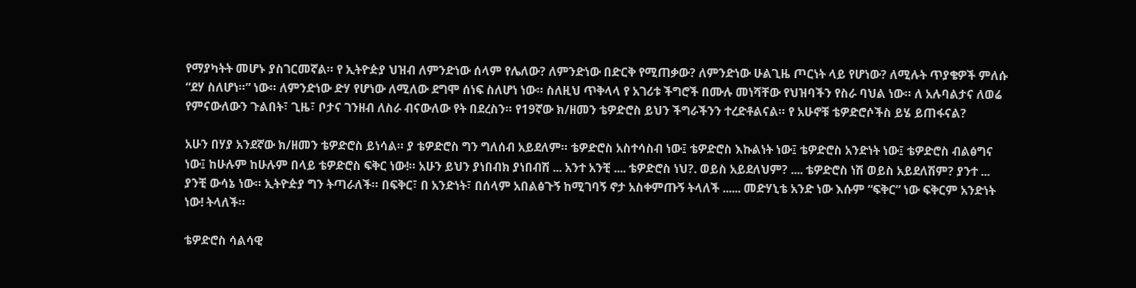የማያካትት መሆኑ ያስገርመኛል። የ ኢትዮዽያ ህዝብ ለምንድነው ሰላም የሌለው? ለምንድነው በድርቅ የሚጠቃው? ለምንድነው ሁልጊዜ ጦርነት ላይ የሆነው? ለሚሉት ጥያቄዎች ምለሱ “ደሃ ስለሆነ።” ነው። ለምንድነው ድሃ የሆነው ለሚለው ደግሞ ሰነፍ ስለሆነ ነው። ስለዚህ ጥቅላላ የ አገሪቱ ችግሮች በሙሉ መነሻቸው የህዝባችን የስራ ባህል ነው። ለ አሉባልታና ለወሬ የምናውለውን ጉልበት፣ ጊዜ፣ ቦታና ገንዘብ ለስራ ብናውለው የት በደረስን። የ19ኛው ክ/ዘመን ቴዎድሮስ ይህን ችግራችንን ተረድቶልናል። የ አሁኖቹ ቴዎድሮሶችስ ይሄ ይጠፋናል?

አሁን በሃያ አንደኛው ክ/ዘመን ቴዎድሮስ ይነሳል። ያ ቴዎድሮስ ግን ግለሰብ አይደለም። ቴዎድሮስ አስተሳስብ ነው፤ ቴዎድሮስ እኩልነት ነው፤ ቴዎድሮስ አንድነት ነው፤ ቴዎድሮስ ብልፅግና ነው፤ ከሁሉም ከሁሉም በላይ ቴዎድሮስ ፍቅር ነው!። አሁን ይህን ያነበብክ ያነበብሽ ... አንተ አንቺ .... ቴዎድሮስ ነህ?. ወይስ አይደለህም? .... ቴዎድሮስ ነሽ ወይስ አይደለሽም? ያንተ ... ያንቺ ውሳኔ ነው። ኢትዮዽያ ግን ትጣራለች። በፍቅር፣ በ አንድነት፣ በሰላም አበልፅጉኝ ከሚገባኝ ኖታ አስቀምጡኝ ትላለች ...... መድሃኒቴ አንድ ነው እሱም “ፍቅር” ነው ፍቅርም አንድነት ነው! ትላለች።

ቴዎድሮስ ሳልሳዊ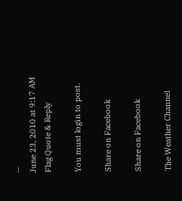--
June 23, 2010 at 9:17 AM Flag Quote & Reply

You must login to post.

Share on Facebook

Share on Facebook

The Weather Channel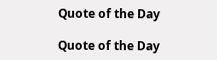Quote of the Day

Quote of the Day